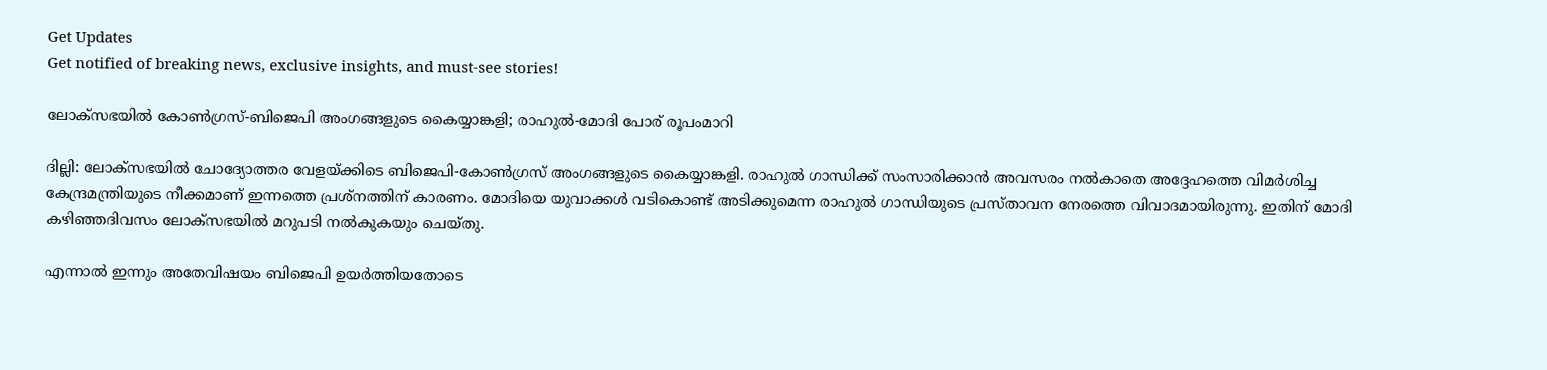Get Updates
Get notified of breaking news, exclusive insights, and must-see stories!

ലോക്‌സഭയില്‍ കോണ്‍ഗ്രസ്-ബിജെപി അംഗങ്ങളുടെ കൈയ്യാങ്കളി; രാഹുല്‍-മോദി പോര് രൂപംമാറി

ദില്ലി: ലോക്‌സഭയില്‍ ചോദ്യോത്തര വേളയ്ക്കിടെ ബിജെപി-കോണ്‍ഗ്രസ് അംഗങ്ങളുടെ കൈയ്യാങ്കളി. രാഹുല്‍ ഗാന്ധിക്ക് സംസാരിക്കാന്‍ അവസരം നല്‍കാതെ അദ്ദേഹത്തെ വിമര്‍ശിച്ച കേന്ദ്രമന്ത്രിയുടെ നീക്കമാണ് ഇന്നത്തെ പ്രശ്‌നത്തിന് കാരണം. മോദിയെ യുവാക്കള്‍ വടികൊണ്ട് അടിക്കുമെന്ന രാഹുല്‍ ഗാന്ധിയുടെ പ്രസ്താവന നേരത്തെ വിവാദമായിരുന്നു. ഇതിന് മോദി കഴിഞ്ഞദിവസം ലോക്‌സഭയില്‍ മറുപടി നല്‍കുകയും ചെയ്തു.

എന്നാല്‍ ഇന്നും അതേവിഷയം ബിജെപി ഉയര്‍ത്തിയതോടെ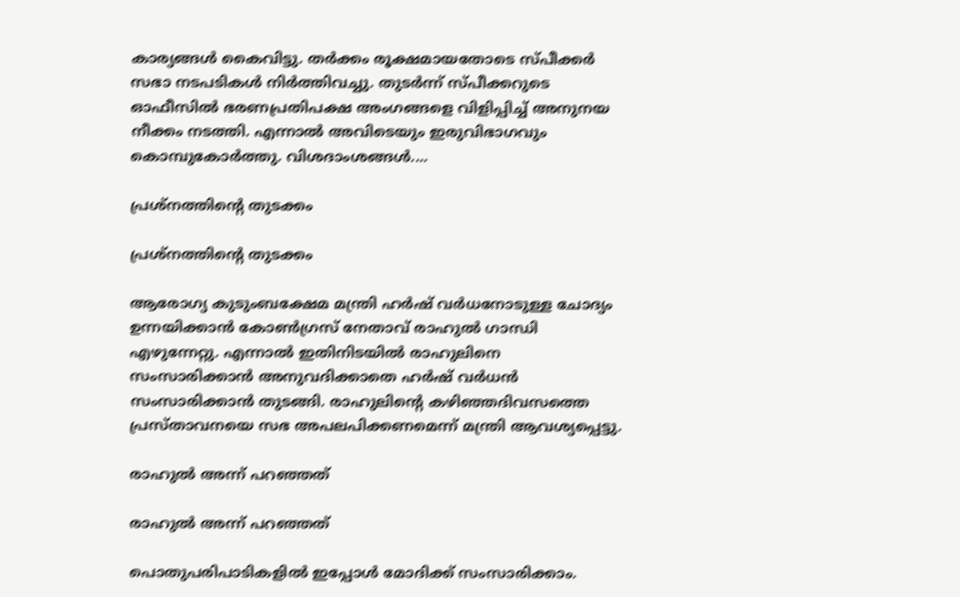കാര്യങ്ങള്‍ കൈവിട്ടു. തര്‍ക്കം രൂക്ഷമായതോടെ സ്പീക്കര്‍ സഭാ നടപടികള്‍ നിര്‍ത്തിവച്ചു. തുടര്‍ന്ന് സ്പീക്കറുടെ ഓഫീസില്‍ ഭരണപ്രതിപക്ഷ അംഗങ്ങളെ വിളിപ്പിച്ച് അനുനയ നീക്കം നടത്തി. എന്നാല്‍ അവിടെയും ഇരുവിഭാഗവും കൊമ്പുകോര്‍ത്തു. വിശദാംശങ്ങള്‍....

പ്രശ്‌നത്തിന്റെ തുടക്കം

പ്രശ്‌നത്തിന്റെ തുടക്കം

ആരോഗ്യ കുടുംബക്ഷേമ മന്ത്രി ഹര്‍ഷ് വര്‍ധനോടുള്ള ചോദ്യം ഉന്നയിക്കാന്‍ കോണ്‍ഗ്രസ് നേതാവ് രാഹുല്‍ ഗാന്ധി എഴുന്നേറ്റു. എന്നാല്‍ ഇതിനിടയില്‍ രാഹുലിനെ സംസാരിക്കാന്‍ അനുവദിക്കാതെ ഹര്‍ഷ് വര്‍ധന്‍ സംസാരിക്കാന്‍ തുടങ്ങി. രാഹുലിന്റെ കഴിഞ്ഞദിവസത്തെ പ്രസ്താവനയെ സഭ അപലപിക്കണമെന്ന് മന്ത്രി ആവശ്യപ്പെട്ടു.

രാഹുല്‍ അന്ന് പറഞ്ഞത്

രാഹുല്‍ അന്ന് പറഞ്ഞത്

പൊതുപരിപാടികളില്‍ ഇപ്പോള്‍ മോദിക്ക് സംസാരിക്കാം.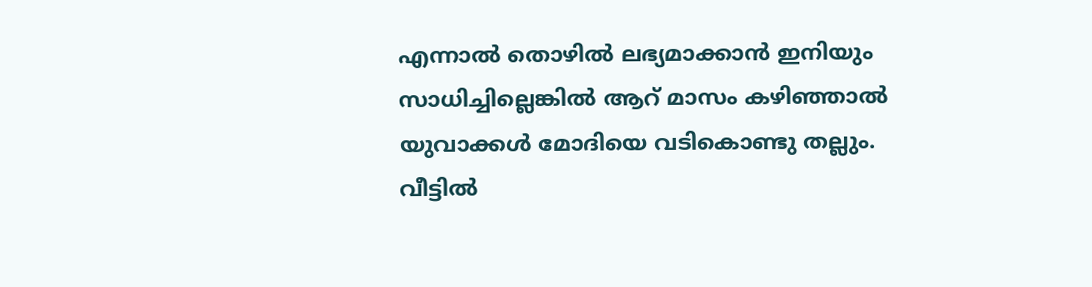എന്നാല്‍ തൊഴില്‍ ലഭ്യമാക്കാന്‍ ഇനിയും സാധിച്ചില്ലെങ്കില്‍ ആറ് മാസം കഴിഞ്ഞാല്‍ യുവാക്കള്‍ മോദിയെ വടികൊണ്ടു തല്ലും. വീട്ടില്‍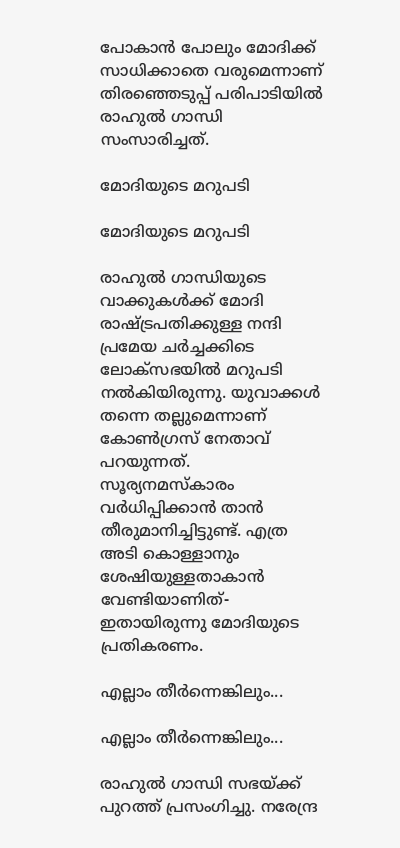പോകാന്‍ പോലും മോദിക്ക് സാധിക്കാതെ വരുമെന്നാണ് തിരഞ്ഞെടുപ്പ് പരിപാടിയില്‍ രാഹുല്‍ ഗാന്ധി സംസാരിച്ചത്.

മോദിയുടെ മറുപടി

മോദിയുടെ മറുപടി

രാഹുല്‍ ഗാന്ധിയുടെ വാക്കുകള്‍ക്ക് മോദി രാഷ്ട്രപതിക്കുള്ള നന്ദി പ്രമേയ ചര്‍ച്ചക്കിടെ ലോക്‌സഭയില്‍ മറുപടി നല്‍കിയിരുന്നു. യുവാക്കള്‍ തന്നെ തല്ലുമെന്നാണ് കോണ്‍ഗ്രസ് നേതാവ് പറയുന്നത്. സൂര്യനമസ്‌കാരം വര്‍ധിപ്പിക്കാന്‍ താന്‍ തീരുമാനിച്ചിട്ടുണ്ട്. എത്ര അടി കൊള്ളാനും ശേഷിയുള്ളതാകാന്‍ വേണ്ടിയാണിത്- ഇതായിരുന്നു മോദിയുടെ പ്രതികരണം.

എല്ലാം തീര്‍ന്നെങ്കിലും...

എല്ലാം തീര്‍ന്നെങ്കിലും...

രാഹുല്‍ ഗാന്ധി സഭയ്ക്ക് പുറത്ത് പ്രസംഗിച്ചു. നരേന്ദ്ര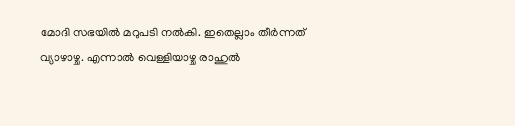മോദി സഭയില്‍ മറുപടി നല്‍കി. ഇതെല്ലാം തീര്‍ന്നത് വ്യാഴാഴ്ച. എന്നാല്‍ വെള്ളിയാഴ്ച രാഹുല്‍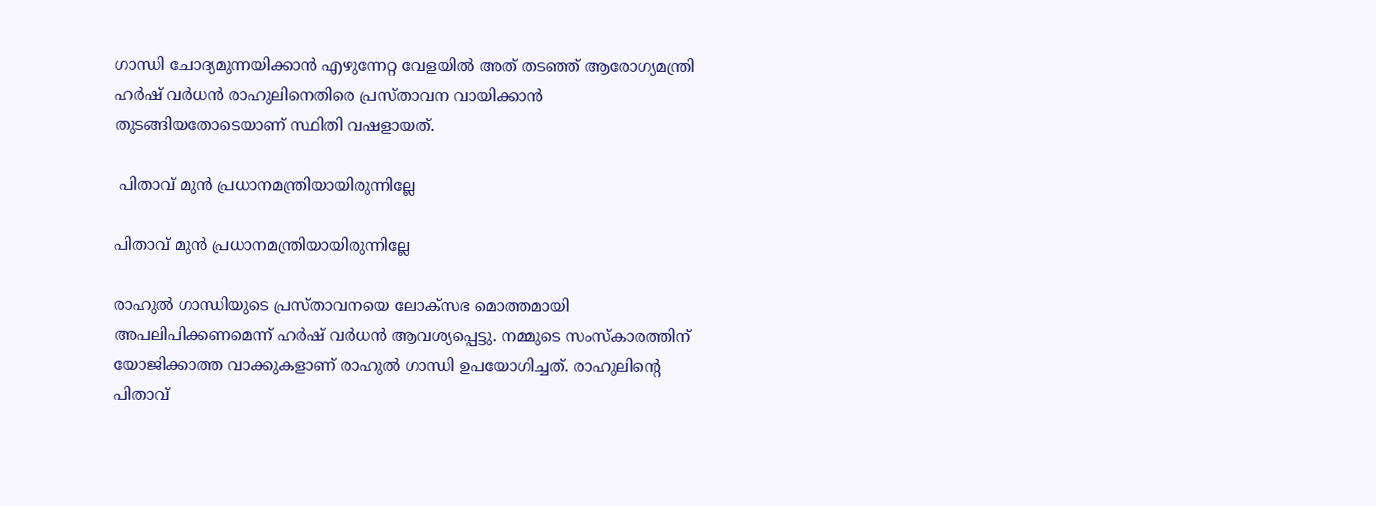ഗാന്ധി ചോദ്യമുന്നയിക്കാന്‍ എഴുന്നേറ്റ വേളയില്‍ അത് തടഞ്ഞ് ആരോഗ്യമന്ത്രി ഹര്‍ഷ് വര്‍ധന്‍ രാഹുലിനെതിരെ പ്രസ്താവന വായിക്കാന്‍ തുടങ്ങിയതോടെയാണ് സ്ഥിതി വഷളായത്.

 പിതാവ് മുന്‍ പ്രധാനമന്ത്രിയായിരുന്നില്ലേ

പിതാവ് മുന്‍ പ്രധാനമന്ത്രിയായിരുന്നില്ലേ

രാഹുല്‍ ഗാന്ധിയുടെ പ്രസ്താവനയെ ലോക്‌സഭ മൊത്തമായി അപലിപിക്കണമെന്ന് ഹര്‍ഷ് വര്‍ധന്‍ ആവശ്യപ്പെട്ടു. നമ്മുടെ സംസ്‌കാരത്തിന് യോജിക്കാത്ത വാക്കുകളാണ് രാഹുല്‍ ഗാന്ധി ഉപയോഗിച്ചത്. രാഹുലിന്റെ പിതാവ്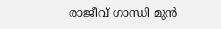രാജീവ് ഗാന്ധി മുന്‍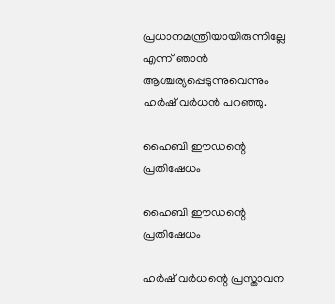പ്രധാനമന്ത്രിയായിരുന്നില്ലേ എന്ന് ഞാന്‍ ആശ്ചര്യപ്പെടുന്നുവെന്നും ഹര്‍ഷ് വര്‍ധന്‍ പറഞ്ഞു.

ഹൈബി ഈഡന്റെ പ്രതിഷേധം

ഹൈബി ഈഡന്റെ പ്രതിഷേധം

ഹര്‍ഷ് വര്‍ധന്റെ പ്രസ്താവന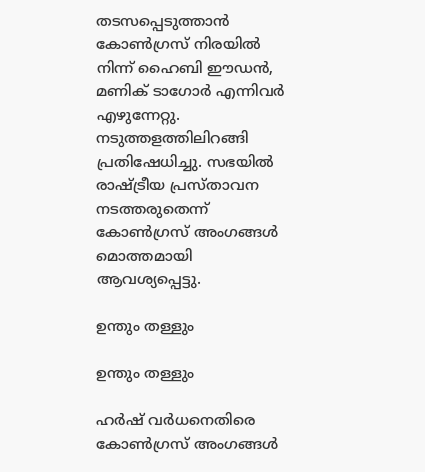തടസപ്പെടുത്താന്‍ കോണ്‍ഗ്രസ് നിരയില്‍ നിന്ന് ഹൈബി ഈഡന്‍, മണിക് ടാഗോര്‍ എന്നിവര്‍ എഴുന്നേറ്റു. നടുത്തളത്തിലിറങ്ങി പ്രതിഷേധിച്ചു. സഭയില്‍ രാഷ്ട്രീയ പ്രസ്താവന നടത്തരുതെന്ന് കോണ്‍ഗ്രസ് അംഗങ്ങള്‍ മൊത്തമായി ആവശ്യപ്പെട്ടു.

ഉന്തും തള്ളും

ഉന്തും തള്ളും

ഹര്‍ഷ് വര്‍ധനെതിരെ കോണ്‍ഗ്രസ് അംഗങ്ങള്‍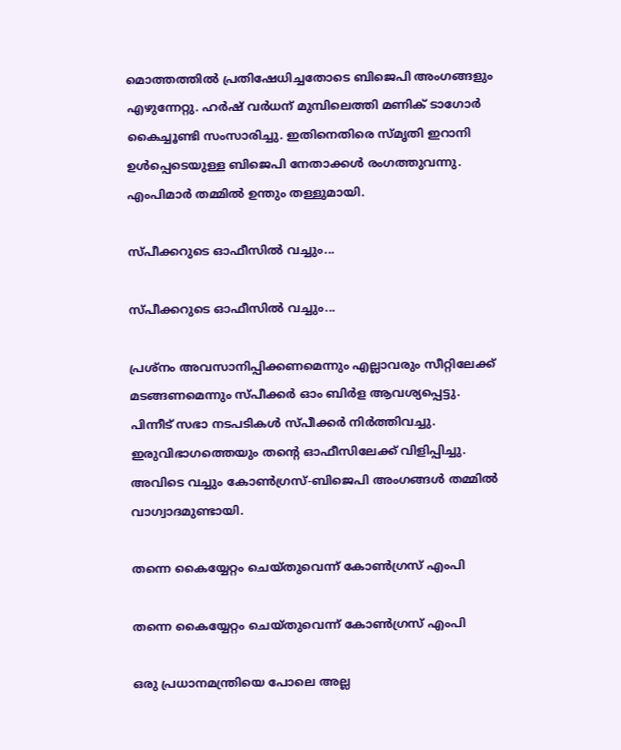മൊത്തത്തില്‍ പ്രതിഷേധിച്ചതോടെ ബിജെപി അംഗങ്ങളും എഴുന്നേറ്റു. ഹര്‍ഷ് വര്‍ധന് മുമ്പിലെത്തി മണിക് ടാഗോര്‍ കൈച്ചൂണ്ടി സംസാരിച്ചു. ഇതിനെതിരെ സ്മൃതി ഇറാനി ഉള്‍പ്പെടെയുള്ള ബിജെപി നേതാക്കള്‍ രംഗത്തുവന്നു. എംപിമാര്‍ തമ്മില്‍ ഉന്തും തള്ളുമായി.

സ്പീക്കറുടെ ഓഫീസില്‍ വച്ചും...

സ്പീക്കറുടെ ഓഫീസില്‍ വച്ചും...

പ്രശ്‌നം അവസാനിപ്പിക്കണമെന്നും എല്ലാവരും സീറ്റിലേക്ക് മടങ്ങണമെന്നും സ്പീക്കര്‍ ഓം ബിര്‍ള ആവശ്യപ്പെട്ടു. പിന്നീട് സഭാ നടപടികള്‍ സ്പീക്കര്‍ നിര്‍ത്തിവച്ചു. ഇരുവിഭാഗത്തെയും തന്റെ ഓഫീസിലേക്ക് വിളിപ്പിച്ചു. അവിടെ വച്ചും കോണ്‍ഗ്രസ്-ബിജെപി അംഗങ്ങള്‍ തമ്മില്‍ വാഗ്വാദമുണ്ടായി.

തന്നെ കൈയ്യേറ്റം ചെയ്തുവെന്ന് കോണ്‍ഗ്രസ് എംപി

തന്നെ കൈയ്യേറ്റം ചെയ്തുവെന്ന് കോണ്‍ഗ്രസ് എംപി

ഒരു പ്രധാനമന്ത്രിയെ പോലെ അല്ല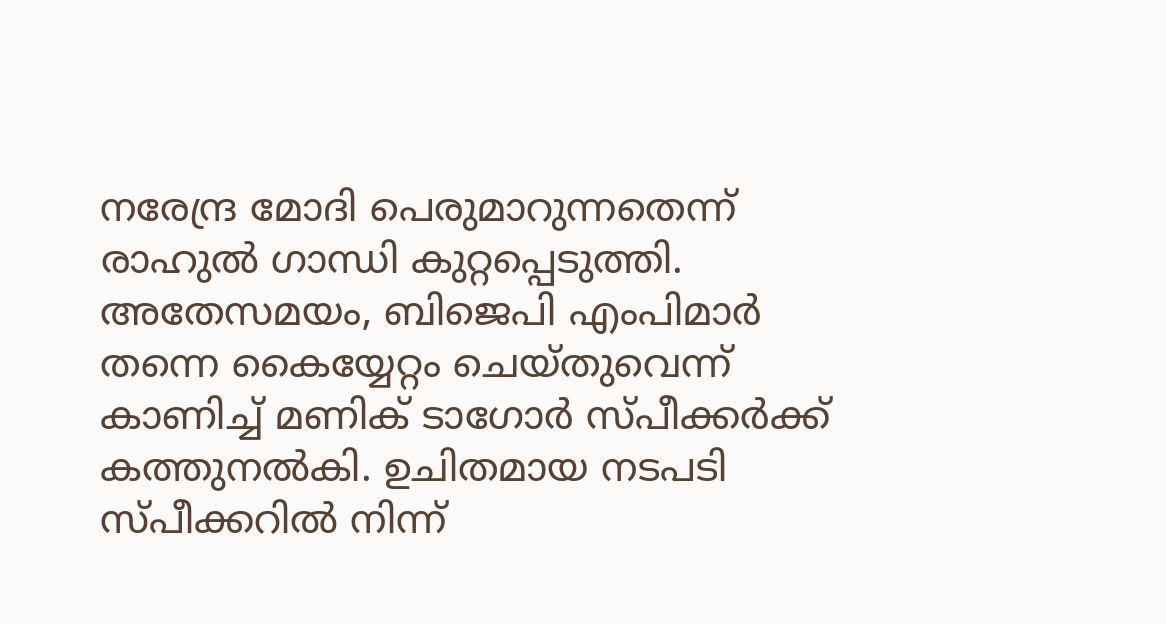നരേന്ദ്ര മോദി പെരുമാറുന്നതെന്ന് രാഹുല്‍ ഗാന്ധി കുറ്റപ്പെടുത്തി. അതേസമയം, ബിജെപി എംപിമാര്‍ തന്നെ കൈയ്യേറ്റം ചെയ്തുവെന്ന് കാണിച്ച് മണിക് ടാഗോര്‍ സ്പീക്കര്‍ക്ക് കത്തുനല്‍കി. ഉചിതമായ നടപടി സ്പീക്കറില്‍ നിന്ന്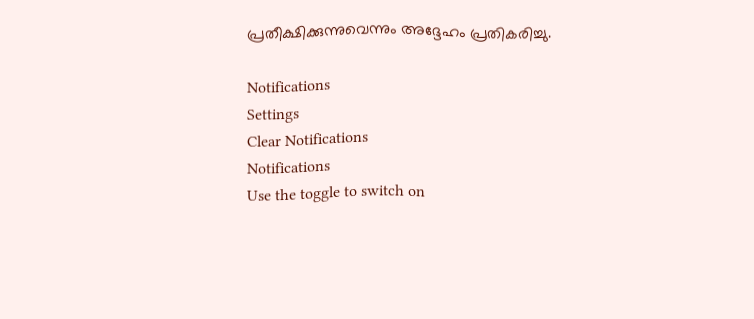പ്രതീക്ഷിക്കുന്നുവെന്നും അദ്ദേഹം പ്രതികരിച്ചു.

Notifications
Settings
Clear Notifications
Notifications
Use the toggle to switch on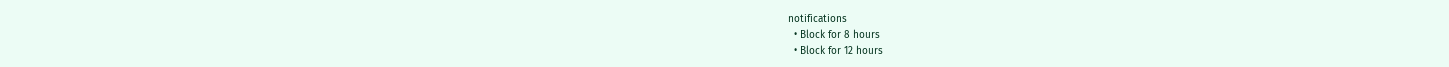notifications
  • Block for 8 hours
  • Block for 12 hours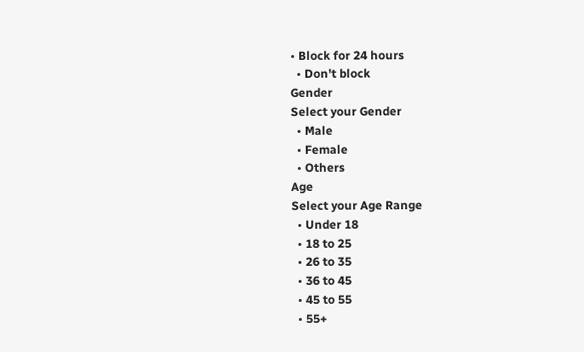• Block for 24 hours
  • Don't block
Gender
Select your Gender
  • Male
  • Female
  • Others
Age
Select your Age Range
  • Under 18
  • 18 to 25
  • 26 to 35
  • 36 to 45
  • 45 to 55
  • 55+